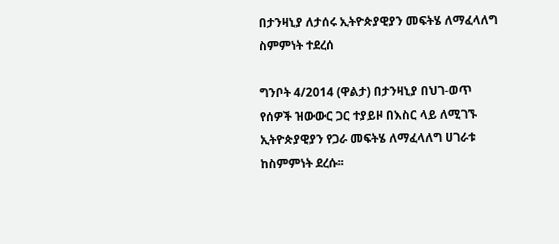በታንዛኒያ ለታሰሩ ኢትዮጵያዊያን መፍትሄ ለማፈላለግ ስምምነት ተደረሰ

ግንቦት 4/2014 (ዋልታ) በታንዛኒያ በህገ-ወጥ የሰዎች ዝውውር ጋር ተያይዞ በእስር ላይ ለሚገኙ ኢትዮጵያዊያን የጋራ መፍትሄ ለማፈላለግ ሀገራቱ ከስምምነት ደረሱ፡፡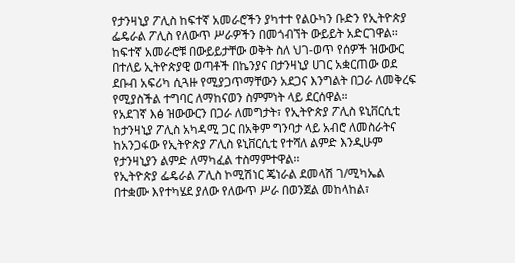የታንዛኒያ ፖሊስ ከፍተኛ አመራሮችን ያካተተ የልዑካን ቡድን የኢትዮጵያ ፌዴራል ፖሊስ የለውጥ ሥራዎችን በመጎብኘት ውይይት አድርገዋል፡፡
ከፍተኛ አመራሮቹ በውይይታቸው ወቅት ስለ ህገ-ወጥ የሰዎች ዝውውር በተለይ ኢትዮጵያዊ ወጣቶች በኬንያና በታንዛኒያ ሀገር አቋርጠው ወደ ደቡብ አፍሪካ ሲጓዙ የሚያጋጥማቸውን አደጋና እንግልት በጋራ ለመቅረፍ የሚያስችል ተግባር ለማከናወን ስምምነት ላይ ደርሰዋል።
የአደገኛ እፅ ዝውውርን በጋራ ለመግታት፣ የኢትዮጵያ ፖሊስ ዩኒቨርሲቲ ከታንዛኒያ ፖሊስ አካዳሚ ጋር በአቅም ግንባታ ላይ አብሮ ለመስራትና ከአንጋፋው የኢትዮጵያ ፖሊስ ዩኒቨርሲቲ የተሻለ ልምድ እንዲሁም የታንዛኒያን ልምድ ለማካፈል ተስማምተዋል፡፡
የኢትዮጵያ ፌዴራል ፖሊስ ኮሚሽነር ጄነራል ደመላሽ ገ/ሚካኤል በተቋሙ እየተካሄደ ያለው የለውጥ ሥራ በወንጀል መከላከል፣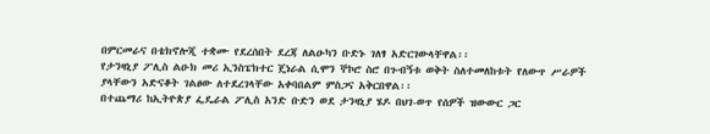በምርመራና በቴክኖሎጂ ተቋሙ የደረሰበት ደረጃ ለልዑካን ቡድኑ ገለፃ አድርገውላቸዋል፡፡
የታንዛኒያ ፖሊስ ልዑክ መሪ ኢንስፔክተር ጄነራል ሲሞን ኞኮሮ ስሮ በጉብኝቱ ወቅት ስለተመለከቱት የለውጥ ሥራዎች ያላቸውን አድናቆት ገልፀው ለተደረገላቸው አቀባበልም ምስጋና አቅርበዋል፡፡
በተጨማሪ ከኢትዮጵያ ፌዴራል ፖሊስ አንድ ቡድን ወደ ታንዛኒያ ሄዶ በህገ-ወጥ የሰዎች ዝውውር ጋር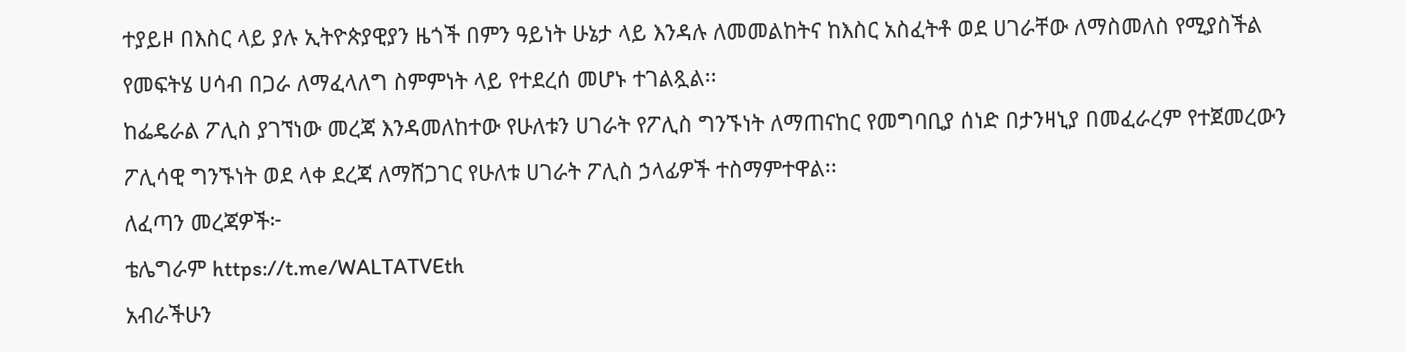ተያይዞ በእስር ላይ ያሉ ኢትዮጵያዊያን ዜጎች በምን ዓይነት ሁኔታ ላይ እንዳሉ ለመመልከትና ከእስር አስፈትቶ ወደ ሀገራቸው ለማስመለስ የሚያስችል የመፍትሄ ሀሳብ በጋራ ለማፈላለግ ስምምነት ላይ የተደረሰ መሆኑ ተገልጿል፡፡
ከፌዴራል ፖሊስ ያገኘነው መረጃ እንዳመለከተው የሁለቱን ሀገራት የፖሊስ ግንኙነት ለማጠናከር የመግባቢያ ሰነድ በታንዛኒያ በመፈራረም የተጀመረውን ፖሊሳዊ ግንኙነት ወደ ላቀ ደረጃ ለማሸጋገር የሁለቱ ሀገራት ፖሊስ ኃላፊዎች ተስማምተዋል፡፡
ለፈጣን መረጃዎች፦
ቴሌግራም https://t.me/WALTATVEth
አብራችሁን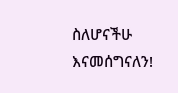ስለሆናችሁ እናመሰግናለን!